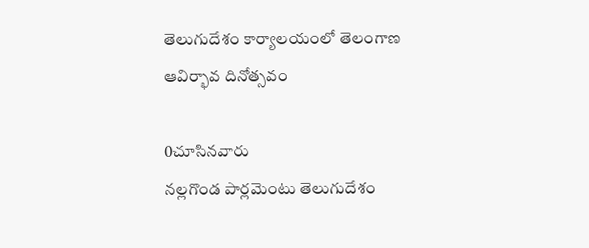తెలుగుదేశం కార్యాలయంలో తెలంగాణ ఆవిర్భావ దినోత్సవం

0చూసినవారు
నల్లగొండ పార్లమెంటు తెలుగుదేశం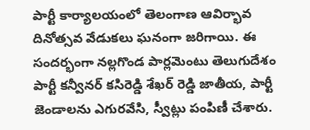పార్టీ కార్యాలయంలో తెలంగాణ ఆవిర్భావ దినోత్సవ వేడుకలు ఘనంగా జరిగాయి. ఈ సందర్భంగా నల్లగొండ పార్లమెంటు తెలుగుదేశం పార్టీ కన్వీనర్ కసిరెడ్డి శేఖర్ రెడ్డి జాతీయ, పార్టీ జెండాలను ఎగురవేసి, స్వీట్లు పంపిణీ చేశారు.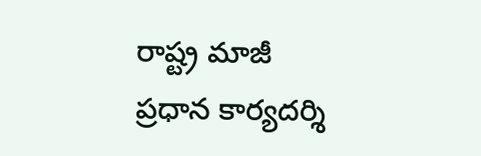రాష్ట్ర మాజీ ప్రధాన కార్యదర్శి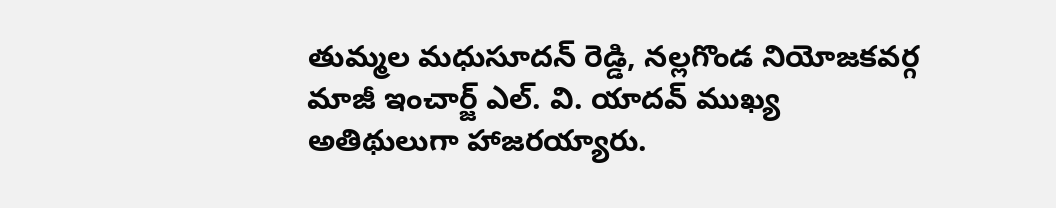తుమ్మల మధుసూదన్ రెడ్డి, నల్లగొండ నియోజకవర్గ మాజీ ఇంచార్జ్ ఎల్. వి. యాదవ్ ముఖ్య అతిథులుగా హాజరయ్యారు.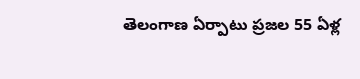తెలంగాణ ఏర్పాటు ప్రజల 55 ఏళ్ల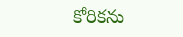కోరికను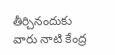తీర్చినందుకు వారు నాటి కేంద్ర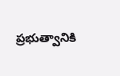ప్రభుత్వానికి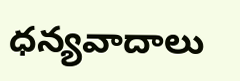ధన్యవాదాలు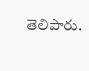తెలిపారు.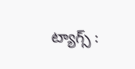ట్యాగ్స్ :